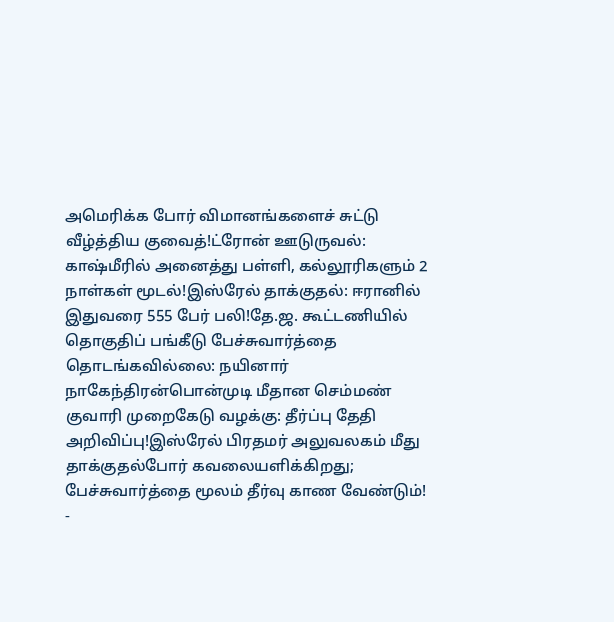அமெரிக்க போர் விமானங்களைச் சுட்டு வீழ்த்திய குவைத்!ட்ரோன் ஊடுருவல்: காஷ்மீரில் அனைத்து பள்ளி, கல்லூரிகளும் 2 நாள்கள் மூடல்!இஸ்ரேல் தாக்குதல்: ஈரானில் இதுவரை 555 பேர் பலி!தே.ஜ. கூட்டணியில் தொகுதிப் பங்கீடு பேச்சுவார்த்தை தொடங்கவில்லை: நயினார் நாகேந்திரன்பொன்முடி மீதான செம்மண் குவாரி முறைகேடு வழக்கு: தீர்ப்பு தேதி அறிவிப்பு!இஸ்ரேல் பிரதமர் அலுவலகம் மீது தாக்குதல்போர் கவலையளிக்கிறது; பேச்சுவார்த்தை மூலம் தீர்வு காண வேண்டும்! -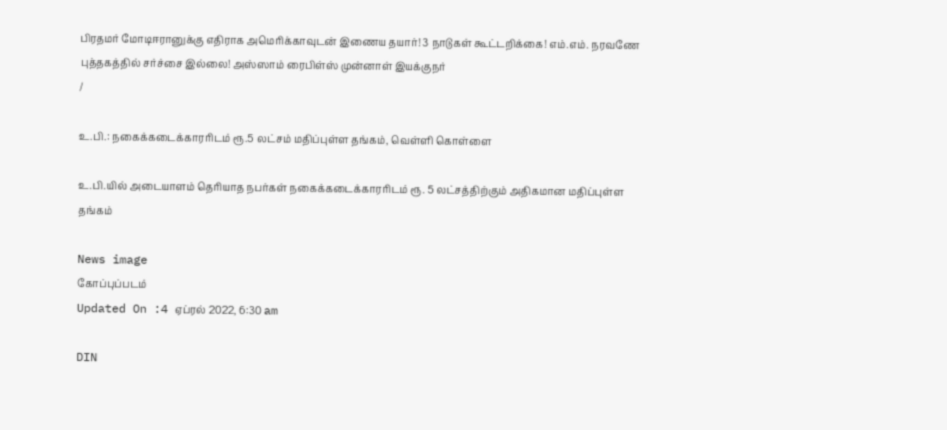பிரதமர் மோடிஈரானுக்கு எதிராக அமெரிக்காவுடன் இணைய தயார்! 3 நாடுகள் கூட்டறிக்கை! எம்.எம். நரவணே புத்தகத்தில் சர்ச்சை இல்லை! அஸ்ஸாம் ரைபிள்ஸ் முன்னாள் இயக்குநர்
/

உ.பி.: நகைக்கடைக்காரரிடம் ரூ.5 லட்சம் மதிப்புள்ள தங்கம், வெள்ளி கொள்ளை

உ.பி.யில் அடையாளம் தெரியாத நபர்கள் நகைக்கடைக்காரரிடம் ரூ. 5 லட்சத்திற்கும் அதிகமான மதிப்புள்ள தங்கம்

News image
கோப்புப்படம்
Updated On :4 ஏப்ரல் 2022, 6:30 am

DIN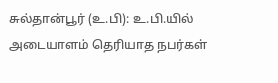சுல்தான்பூர் (உ.பி): உ.பி.யில் அடையாளம் தெரியாத நபர்கள்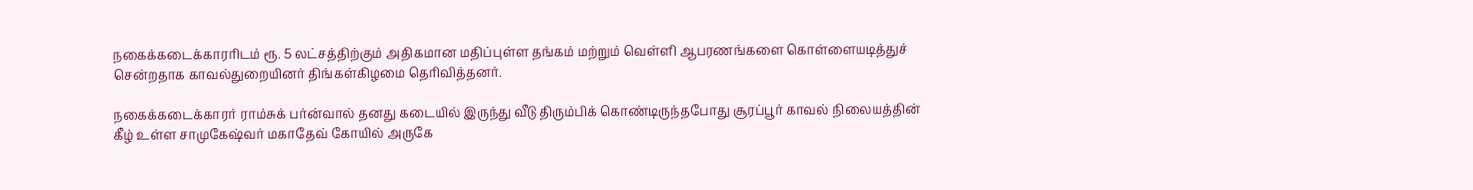நகைக்கடைக்காரரிடம் ரூ. 5 லட்சத்திற்கும் அதிகமான மதிப்புள்ள தங்கம் மற்றும் வெள்ளி ஆபரணங்களை கொள்ளையடித்துச் சென்றதாக காவல்துறையினர் திங்கள்கிழமை தெரிவித்தனர்.

நகைக்கடைக்காரர் ராம்சுக் பர்ன்வால் தனது கடையில் இருந்து வீடு திரும்பிக் கொண்டிருந்தபோது சூரப்பூர் காவல் நிலையத்தின் கீழ் உள்ள சாமுகேஷ்வர் மகாதேவ் கோயில் அருகே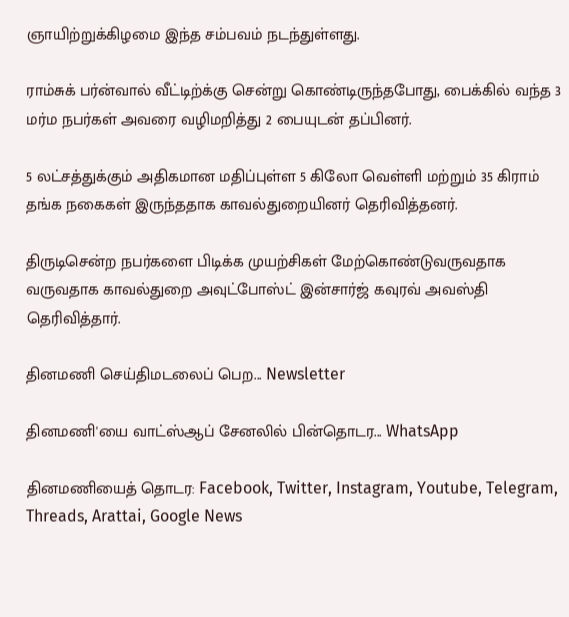ஞாயிற்றுக்கிழமை இந்த சம்பவம் நடந்துள்ளது.

ராம்சுக் பர்ன்வால் வீட்டிற்க்கு சென்று கொண்டிருந்தபோது, பைக்கில் வந்த 3 மர்ம நபர்கள் அவரை வழிமறித்து 2 பையுடன் தப்பினர்.

5 லட்சத்துக்கும் அதிகமான மதிப்புள்ள 5 கிலோ வெள்ளி மற்றும் 35 கிராம் தங்க நகைகள் இருந்ததாக காவல்துறையினர் தெரிவித்தனர்.

திருடிசென்ற நபர்களை பிடிக்க முயற்சிகள் மேற்கொண்டுவருவதாக வருவதாக காவல்துறை அவுட்போஸ்ட் இன்சார்ஜ் கவுரவ் அவஸ்தி தெரிவித்தார்.

தினமணி செய்திமடலைப் பெற... Newsletter

தினமணி'யை வாட்ஸ்ஆப் சேனலில் பின்தொடர... WhatsApp

தினமணியைத் தொடர: Facebook, Twitter, Instagram, Youtube, Telegram, Threads, Arattai, Google News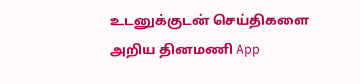உடனுக்குடன் செய்திகளை அறிய தினமணி App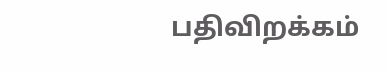பதிவிறக்கம்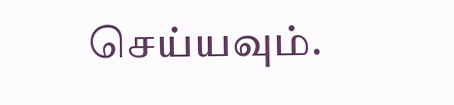செய்யவும்.